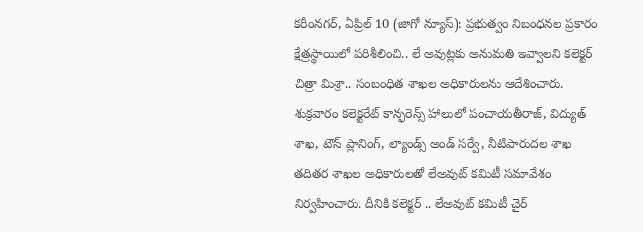కరీంనగర్, ఏప్రిల్ 10 (జాగో న్యూస్): ప్రభుత్వం నిబంధనల ప్రకారం క్షేత్రస్థాయిలో పరిశీలించి.. లే అవుట్లకు అనుమతి ఇవ్వాలని కలెక్టర్ చిత్రా మిశ్రా.. సంబంధిత శాఖల అధికారులను ఆదేశించారు. శుక్రవారం కలెక్టరేట్ కాన్ఫరెన్స్ హాలులో పంచాయతీరాజ్, విద్యుత్ శాఖ, టౌన్ ప్లానింగ్, ల్యాండ్స్ అండ్ సర్వే, నీటిపారుదల శాఖ తదితర శాఖల అధికారులతో లేఅవుట్ కమిటీ సమావేశం నిర్వహించారు. దీనికి కలెక్టర్ .. లేఅవుట్ కమిటీ చైర్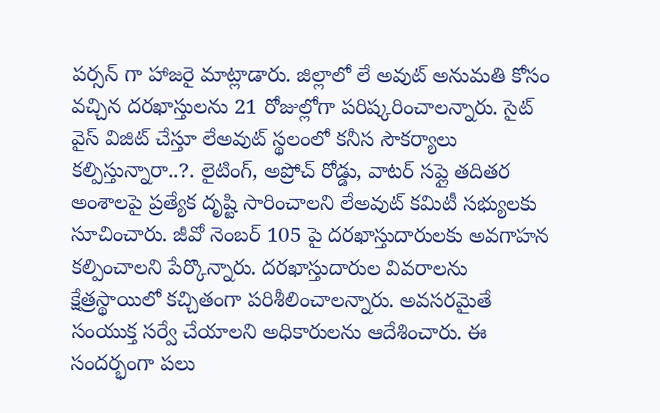పర్సన్ గా హాజరై మాట్లాడారు. జిల్లాలో లే అవుట్ అనుమతి కోసం వచ్చిన దరఖాస్తులను 21 రోజుల్లోగా పరిష్కరించాలన్నారు. సైట్ వైస్ విజిట్ చేస్తూ లేఅవుట్ స్థలంలో కనీస సౌకర్యాలు కల్పిస్తున్నారా..?. లైటింగ్, అప్రోచ్ రోడ్డు, వాటర్ సప్లై తదితర అంశాలపై ప్రత్యేక దృష్టి సారించాలని లేఅవుట్ కమిటీ సభ్యులకు సూచించారు. జీవో నెంబర్ 105 పై దరఖాస్తుదారులకు అవగాహన కల్పించాలని పేర్కొన్నారు. దరఖాస్తుదారుల వివరాలను క్షేత్రస్థాయిలో కచ్చితంగా పరిశీలించాలన్నారు. అవసరమైతే సంయుక్త సర్వే చేయాలని అధికారులను ఆదేశించారు. ఈ సందర్భంగా పలు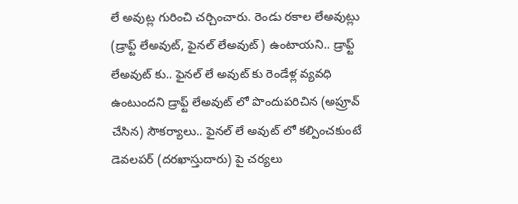లే అవుట్ల గురించి చర్చించారు. రెండు రకాల లేఅవుట్లు (డ్రాఫ్ట్ లేఅవుట్, ఫైనల్ లేఅవుట్) ఉంటాయని.. డ్రాఫ్ట్ లేఅవుట్ కు.. ఫైనల్ లే అవుట్ కు రెండేళ్ల వ్యవధి ఉంటుందని డ్రాఫ్ట్ లేఅవుట్ లో పొందుపరిచిన (అప్రూవ్ చేసిన) సౌకర్యాలు.. ఫైనల్ లే అవుట్ లో కల్పించకుంటే డెవలపర్ (దరఖాస్తుదారు) పై చర్యలు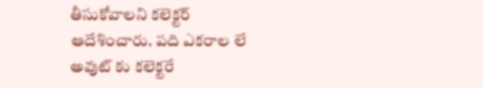తీసుకోవాలని కలెక్టర్ ఆదేశించారు. పది ఎకరాల లే అవుట్ కు కలెక్టరే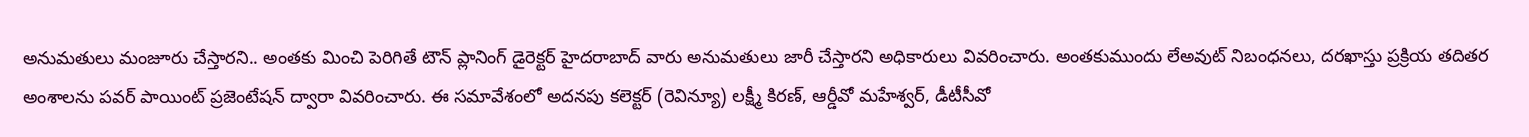అనుమతులు మంజూరు చేస్తారని.. అంతకు మించి పెరిగితే టౌన్ ప్లానింగ్ డైరెక్టర్ హైదరాబాద్ వారు అనుమతులు జారీ చేస్తారని అధికారులు వివరించారు. అంతకుముందు లేఅవుట్ నిబంధనలు, దరఖాస్తు ప్రక్రియ తదితర అంశాలను పవర్ పాయింట్ ప్రజెంటేషన్ ద్వారా వివరించారు. ఈ సమావేశంలో అదనపు కలెక్టర్ (రెవిన్యూ) లక్ష్మీ కిరణ్, ఆర్డీవో మహేశ్వర్, డీటీసీవో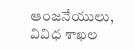ఆంజనేయులు, వివిధ శాఖల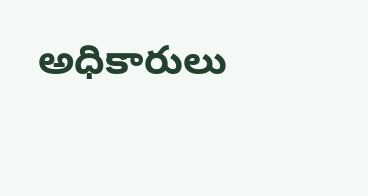అధికారులు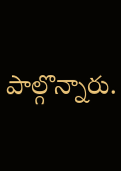పాల్గొన్నారు.